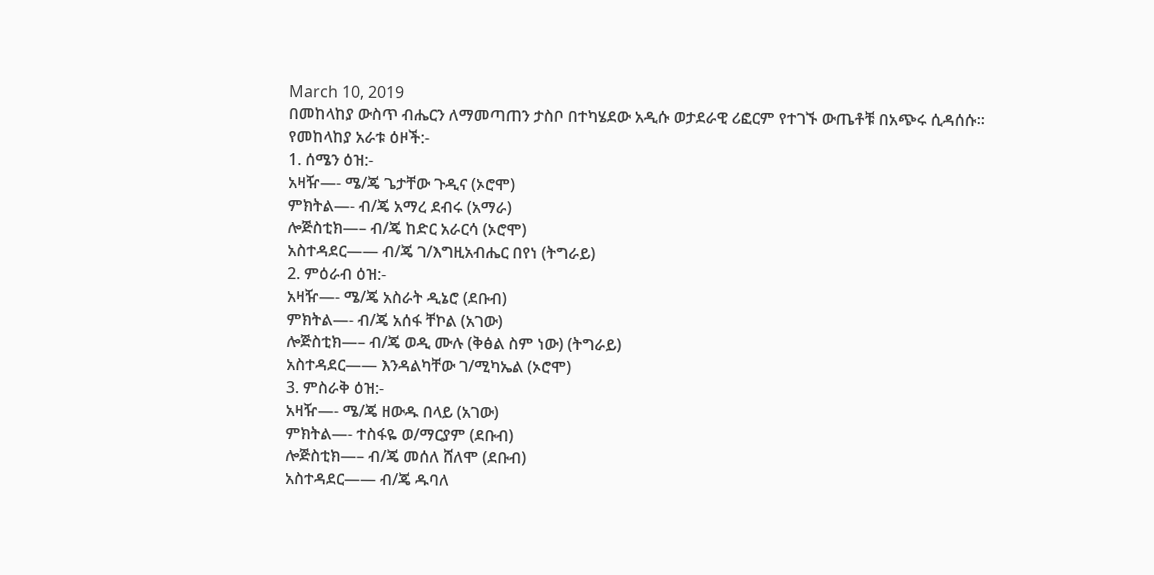March 10, 2019
በመከላከያ ውስጥ ብሔርን ለማመጣጠን ታስቦ በተካሄደው አዲሱ ወታደራዊ ሪፎርም የተገኙ ውጤቶቹ በአጭሩ ሲዳሰሱ።
የመከላከያ አራቱ ዕዞች:-
1. ሰሜን ዕዝ:-
አዛዥ—- ሜ/ጄ ጌታቸው ጉዲና (ኦሮሞ)
ምክትል—- ብ/ጄ አማረ ደብሩ (አማራ)
ሎጅስቲክ—– ብ/ጄ ከድር አራርሳ (ኦሮሞ)
አስተዳደር—— ብ/ጄ ገ/እግዚአብሔር በየነ (ትግራይ)
2. ምዕራብ ዕዝ:-
አዛዥ—- ሜ/ጄ አስራት ዲኔሮ (ደቡብ)
ምክትል—- ብ/ጄ አሰፋ ቸኮል (አገው)
ሎጅስቲክ—– ብ/ጄ ወዲ ሙሉ (ቅፅል ስም ነው) (ትግራይ)
አስተዳደር—— እንዳልካቸው ገ/ሚካኤል (ኦሮሞ)
3. ምስራቅ ዕዝ:-
አዛዥ—- ሜ/ጄ ዘውዱ በላይ (አገው)
ምክትል—- ተስፋዬ ወ/ማርያም (ደቡብ)
ሎጅስቲክ—– ብ/ጄ መሰለ ሸለሞ (ደቡብ)
አስተዳደር—— ብ/ጄ ዱባለ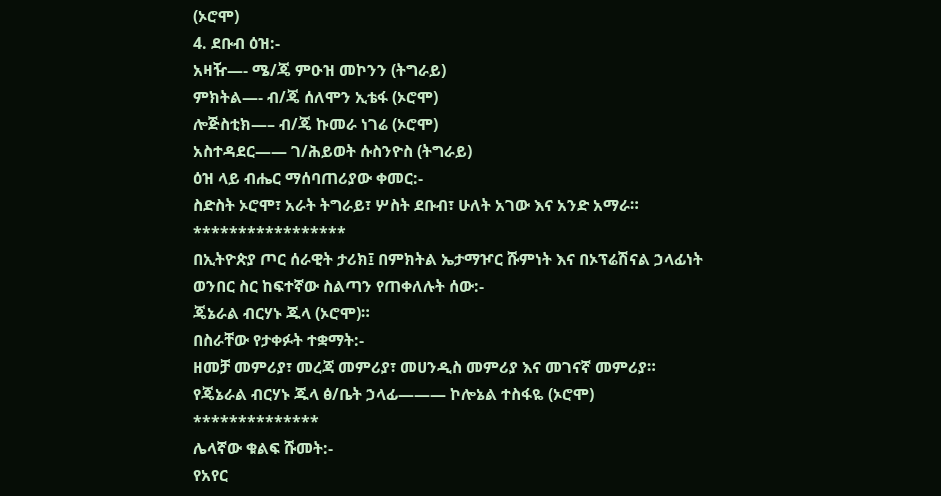(ኦሮሞ)
4. ደቡብ ዕዝ:-
አዛዥ—- ሜ/ጄ ምዑዝ መኮንን (ትግራይ)
ምክትል—- ብ/ጄ ሰለሞን ኢቴፋ (ኦሮሞ)
ሎጅስቲክ—– ብ/ጄ ኩመራ ነገሬ (ኦሮሞ)
አስተዳደር—— ገ/ሕይወት ሱስንዮስ (ትግራይ)
ዕዝ ላይ ብሔር ማሰባጠሪያው ቀመር:-
ስድስት ኦሮሞ፣ አራት ትግራይ፣ ሦስት ደቡብ፣ ሁለት አገው እና አንድ አማራ።
*****************
በኢትዮጵያ ጦር ሰራዊት ታሪክ፤ በምክትል ኤታማዦር ሹምነት እና በኦፕሬሽናል ኃላፊነት ወንበር ስር ከፍተኛው ስልጣን የጠቀለሉት ሰው:-
ጄኔራል ብርሃኑ ጁላ (ኦሮሞ)።
በስራቸው የታቀፉት ተቋማት:-
ዘመቻ መምሪያ፣ መረጃ መምሪያ፣ መሀንዲስ መምሪያ እና መገናኛ መምሪያ።
የጄኔራል ብርሃኑ ጁላ ፅ/ቤት ኃላፊ——— ኮሎኔል ተስፋዬ (ኦሮሞ)
**************
ሌላኛው ቁልፍ ሹመት:-
የአየር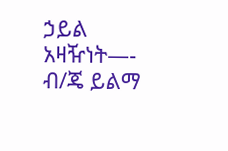ኃይል አዛዥነት—- ብ/ጄ ይልማ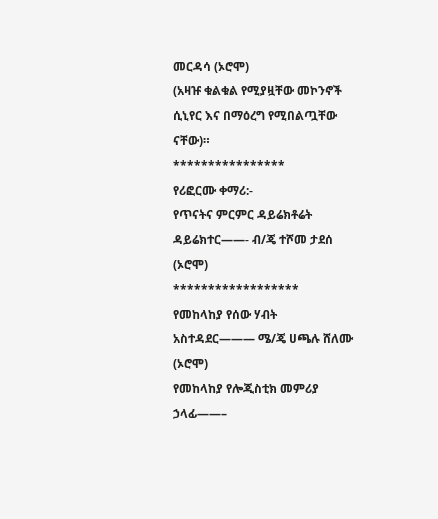መርዳሳ (ኦሮሞ)
(አዛዡ ቁልቁል የሚያዟቸው መኮንኖች ሲኒየር እና በማዕረግ የሚበልጧቸው ናቸው)።
****************
የሪፎርሙ ቀማሪ:-
የጥናትና ምርምር ዳይሬክቶሬት ዳይሬክተር——- ብ/ጄ ተሾመ ታደሰ (ኦሮሞ)
******************
የመከላከያ የሰው ሃብት አስተዳደር——— ሜ/ጄ ሀጫሉ ሸለሙ (ኦሮሞ)
የመከላከያ የሎጂስቲክ መምሪያ ኃላፊ——–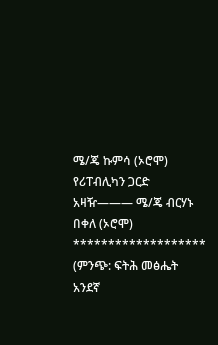ሜ/ጄ ኩምሳ (ኦሮሞ)
የሪፐብሊካን ጋርድ አዛዥ——— ሜ/ጄ ብርሃኑ በቀለ (ኦሮሞ)
*******************
(ምንጭ: ፍትሕ መፅሔት አንደኛ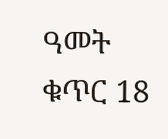ዓመት ቁጥር 18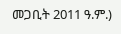መጋቢት 2011 ዓ.ም.)